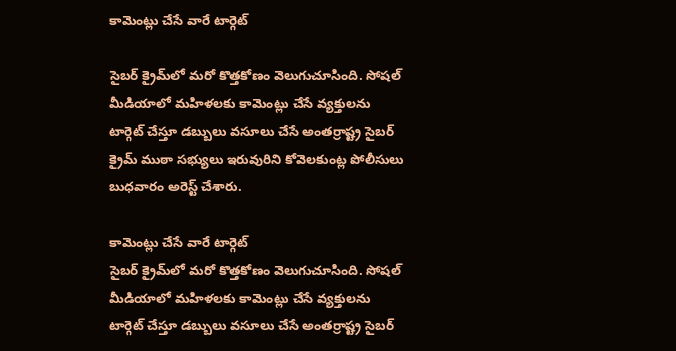కామెంట్లు చేసే వారే టార్గెట్‌

సైబర్‌ క్రైమ్‌లో మరో కొత్తకోణం వెలుగుచూసింది. సోషల్‌ మీడియాలో మహిళలకు కామెంట్లు చేసే వ్యక్తులను టార్గెట్‌ చేస్తూ డబ్బులు వసూలు చేసే అంతర్రాష్ట్ర సైబర్‌ క్రైమ్‌ ముఠా సభ్యులు ఇరువురిని కోవెలకుంట్ల పోలీసులు బుధవారం అరెస్ట్‌ చేశారు.

కామెంట్లు చేసే వారే టార్గెట్‌
సైబర్‌ క్రైమ్‌లో మరో కొత్తకోణం వెలుగుచూసింది. సోషల్‌ మీడియాలో మహిళలకు కామెంట్లు చేసే వ్యక్తులను టార్గెట్‌ చేస్తూ డబ్బులు వసూలు చేసే అంతర్రాష్ట్ర సైబర్‌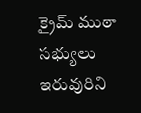క్రైమ్‌ ముఠా సభ్యులు ఇరువురిని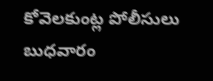కోవెలకుంట్ల పోలీసులు బుధవారం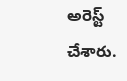అరెస్ట్‌ చేశారు.